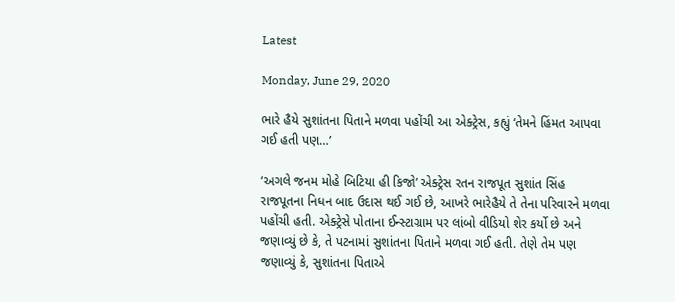Latest

Monday, June 29, 2020

ભારે હૈયે સુશાંતના પિતાને મળવા પહોંચી આ એક્ટ્રેસ, કહ્યું ‘તેમને હિંમત આપવા ગઈ હતી પણ…’

‘અગલે જનમ મોહે બિટિયા હી કિજો’ એક્ટ્રેસ રતન રાજપૂત સુશાંત સિંહ રાજપૂતના નિધન બાદ ઉદાસ થઈ ગઈ છે, આખરે ભારેહૈયે તે તેના પરિવારને મળવા પહોંચી હતી. એક્ટ્રેસે પોતાના ઈન્સ્ટાગ્રામ પર લાંબો વીડિયો શેર કર્યો છે અને જણાવ્યું છે કે, તે પટનામાં સુશાંતના પિતાને મળવા ગઈ હતી. તેણે તેમ પણ જણાવ્યું કે, સુશાંતના પિતાએ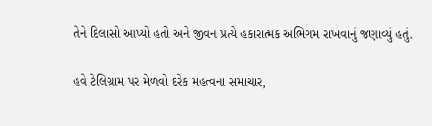તેને દિલાસો આપ્યો હતો અને જીવન પ્રત્યે હકારાત્મક અભિગમ રાખવાનું જણાવ્યું હતું.

હવે ટેલિગ્રામ પર મેળવો દરેક મહત્વના સમાચાર,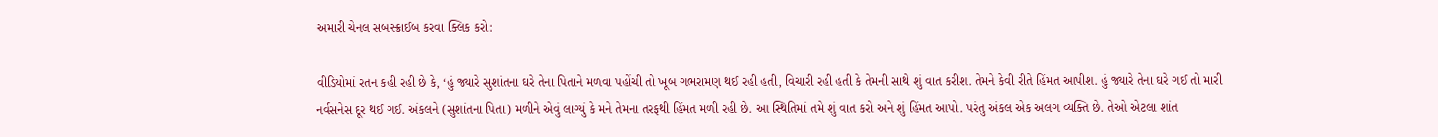અમારી ચેનલ સબસ્ક્રાઈબ કરવા ક્લિક કરો:

વીડિયોમાં રતન કહી રહી છે કે, ‘હું જ્યારે સુશાંતના ઘરે તેના પિતાને મળવા પહોંચી તો ખૂબ ગભરામણ થઈ રહી હતી, વિચારી રહી હતી કે તેમની સાથે શું વાત કરીશ. તેમને કેવી રીતે હિંમત આપીશ. હું જ્યારે તેના ઘરે ગઈ તો મારી નર્વસનેસ દૂર થઈ ગઈ. અંકલને (સુશાંતના પિતા) મળીને એવું લાગ્યું કે મને તેમના તરફથી હિંમત મળી રહી છે. આ સ્થિતિમાં તમે શું વાત કરો અને શું હિંમત આપો. પરંતુ અંકલ એક અલગ વ્યક્તિ છે. તેઓ એટલા શાંત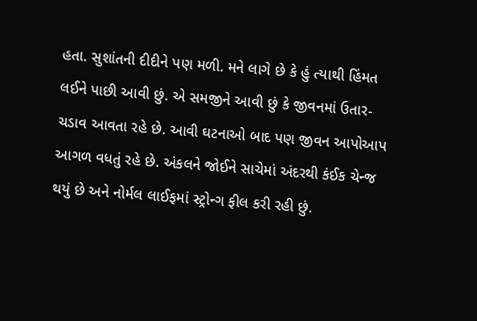હતા. સુશાંતની દીદીને પણ મળી. મને લાગે છે કે હું ત્યાથી હિંમત લઈને પાછી આવી છું. એ સમજીને આવી છું કે જીવનમાં ઉતાર-ચડાવ આવતા રહે છે. આવી ઘટનાઓ બાદ પણ જીવન આપોઆપ આગળ વધતું રહે છે. અંકલને જોઈને સાચેમાં અંદરથી કંઈક ચેન્જ થયું છે અને નોર્મલ લાઈફમાં સ્ટ્રોન્ગ ફીલ કરી રહી છું.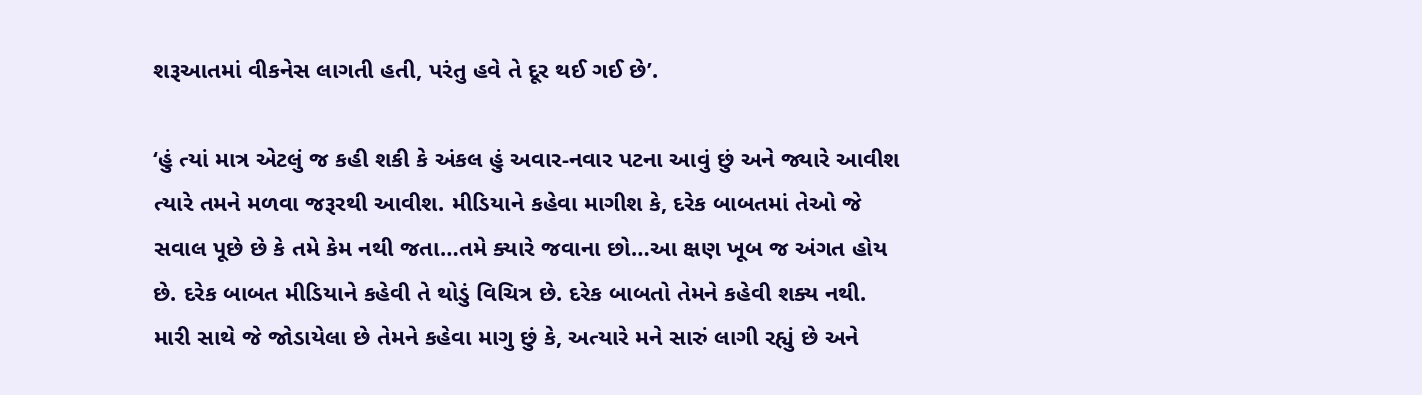શરૂઆતમાં વીકનેસ લાગતી હતી, પરંતુ હવે તે દૂર થઈ ગઈ છે’.

‘હું ત્યાં માત્ર એટલું જ કહી શકી કે અંકલ હું અવાર-નવાર પટના આવું છું અને જ્યારે આવીશ ત્યારે તમને મળવા જરૂરથી આવીશ. મીડિયાને કહેવા માગીશ કે, દરેક બાબતમાં તેઓ જે સવાલ પૂછે છે કે તમે કેમ નથી જતા…તમે ક્યારે જવાના છો…આ ક્ષણ ખૂબ જ અંગત હોય છે. દરેક બાબત મીડિયાને કહેવી તે થોડું વિચિત્ર છે. દરેક બાબતો તેમને કહેવી શક્ય નથી. મારી સાથે જે જોડાયેલા છે તેમને કહેવા માગુ છું કે, અત્યારે મને સારું લાગી રહ્યું છે અને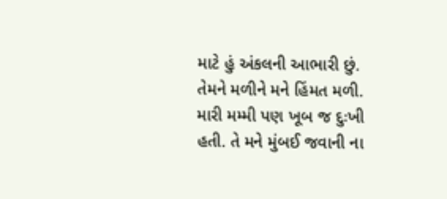માટે હું અંકલની આભારી છું. તેમને મળીને મને હિંમત મળી. મારી મમ્મી પણ ખૂબ જ દુઃખી હતી. તે મને મુંબઈ જવાની ના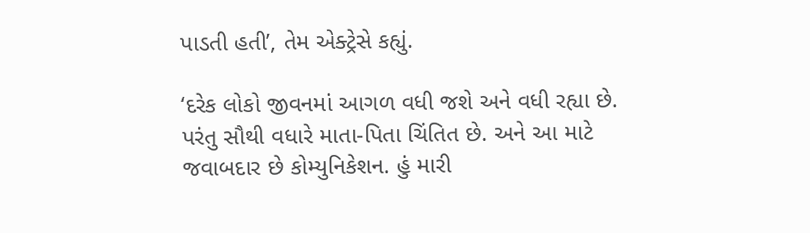પાડતી હતી’, તેમ એક્ટ્રેસે કહ્યું.

‘દરેક લોકો જીવનમાં આગળ વધી જશે અને વધી રહ્યા છે. પરંતુ સૌથી વધારે માતા-પિતા ચિંતિત છે. અને આ માટે જવાબદાર છે કોમ્યુનિકેશન. હું મારી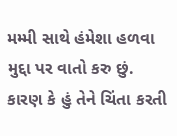મમ્મી સાથે હંમેશા હળવા મુદ્દા પર વાતો કરુ છું. કારણ કે હું તેને ચિંતા કરતી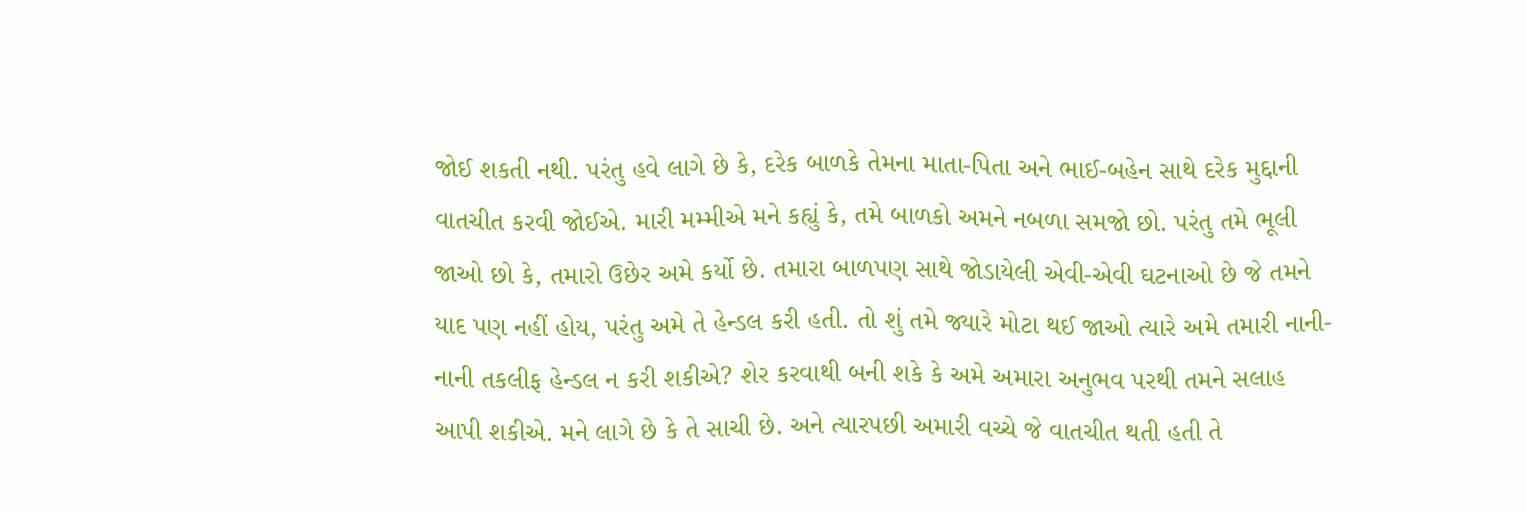જોઈ શકતી નથી. પરંતુ હવે લાગે છે કે, દરેક બાળકે તેમના માતા-પિતા અને ભાઈ-બહેન સાથે દરેક મુદ્દાની વાતચીત કરવી જોઈએ. મારી મમ્મીએ મને કહ્યું કે, તમે બાળકો અમને નબળા સમજો છો. પરંતુ તમે ભૂલી જાઓ છો કે, તમારો ઉછેર અમે કર્યો છે. તમારા બાળપણ સાથે જોડાયેલી એવી-એવી ઘટનાઓ છે જે તમને યાદ પણ નહીં હોય, પરંતુ અમે તે હેન્ડલ કરી હતી. તો શું તમે જ્યારે મોટા થઈ જાઓ ત્યારે અમે તમારી નાની-નાની તકલીફ હેન્ડલ ન કરી શકીએ? શેર કરવાથી બની શકે કે અમે અમારા અનુભવ પરથી તમને સલાહ આપી શકીએ. મને લાગે છે કે તે સાચી છે. અને ત્યારપછી અમારી વચ્ચે જે વાતચીત થતી હતી તે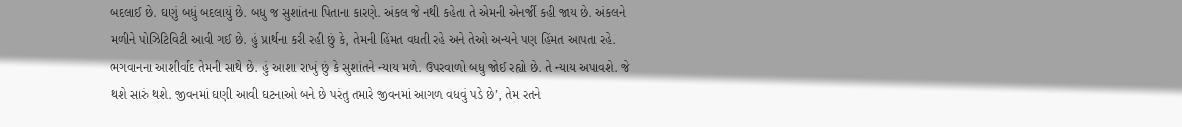બદલાઈ છે. ઘણું બધું બદલાયું છે. બધુ જ સુશાંતના પિતાના કારણે. અંકલ જે નથી કહેતા તે એમની એનર્જી કહી જાય છે. અંકલને મળીને પોઝિટિવિટી આવી ગઈ છે. હું પ્રાર્થના કરી રહી છું કે, તેમની હિંમત વધતી રહે અને તેઓ અન્યને પણ હિંમત આપતા રહે. ભગવાનના આશીર્વાદ તેમની સાથે છે. હું આશા રાખું છું કે સુશાંતને ન્યાય મળે. ઉપરવાળો બધુ જોઈ રહ્યો છે. તે ન્યાય અપાવશે. જે થશે સારું થશે. જીવનમાં ઘણી આવી ઘટનાઓ બને છે પરંતુ તમારે જીવનમાં આગળ વધવું પડે છે’, તેમ રતને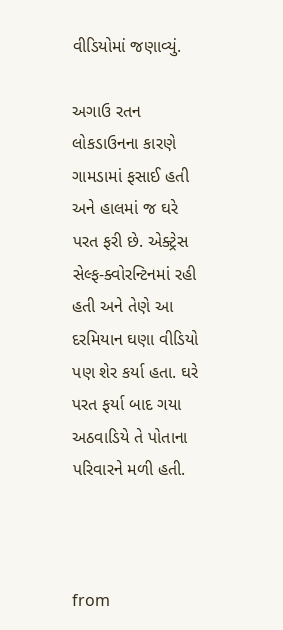વીડિયોમાં જણાવ્યું.

અગાઉ રતન લોકડાઉનના કારણે ગામડામાં ફસાઈ હતી અને હાલમાં જ ઘરે પરત ફરી છે. એક્ટ્રેસ સેલ્ફ-ક્વોરન્ટિનમાં રહી હતી અને તેણે આ દરમિયાન ઘણા વીડિયો પણ શેર કર્યા હતા. ઘરે પરત ફર્યા બાદ ગયા અઠવાડિયે તે પોતાના પરિવારને મળી હતી.



from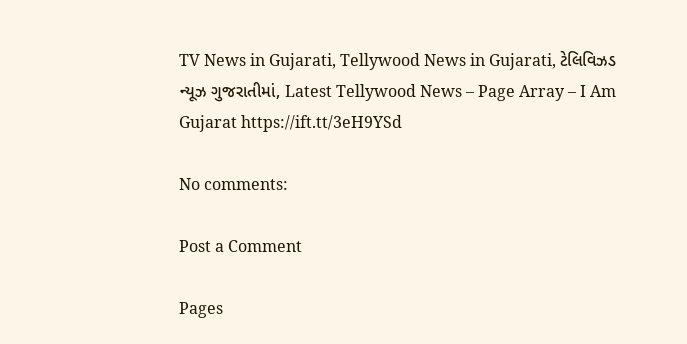TV News in Gujarati, Tellywood News in Gujarati, ટેલિવિઝડ ન્યૂઝ ગુજરાતીમાં, Latest Tellywood News – Page Array – I Am Gujarat https://ift.tt/3eH9YSd

No comments:

Post a Comment

Pages